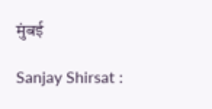मुंबई

Sanjay Shirsat :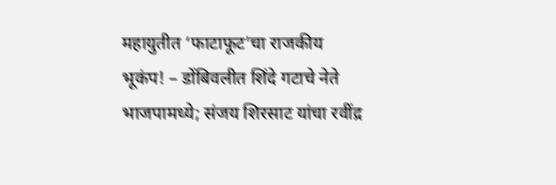महायुतीत ‘फाटाफूट’चा राजकीय भूकंप! – डोंबिवलीत शिंदे गटाचे नेते भाजपामध्ये; संजय शिरसाट यांचा रवींद्र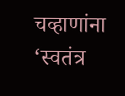चव्हाणांना ‘स्वतंत्र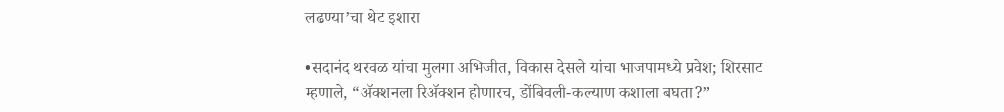लढण्या’चा थेट इशारा

•सदानंद थरवळ यांचा मुलगा अभिजीत, विकास देसले यांचा भाजपामध्ये प्रवेश; शिरसाट म्हणाले, “ॲक्शनला रिॲक्शन होणारच, डोंबिवली-कल्याण कशाला बघता?”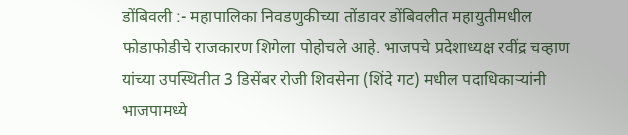डोंबिवली :- महापालिका निवडणुकीच्या तोंडावर डोंबिवलीत महायुतीमधील फोडाफोडीचे राजकारण शिगेला पोहोचले आहे. भाजपचे प्रदेशाध्यक्ष रवींद्र चव्हाण यांच्या उपस्थितीत 3 डिसेंबर रोजी शिवसेना (शिंदे गट) मधील पदाधिकाऱ्यांनी भाजपामध्ये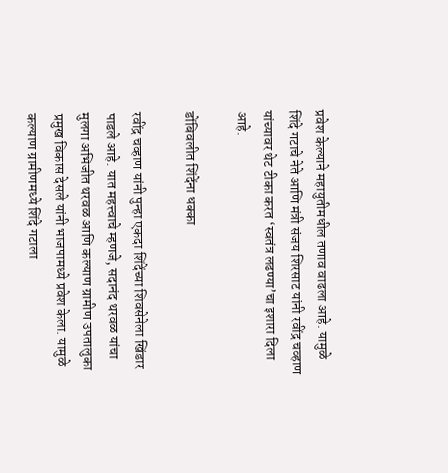प्रवेश केल्याने महायुतीमधील तणाव वाढला आहे. यामुळे शिंदे गटाचे नेते आणि मंत्री संजय शिरसाट यांनी रवींद्र चव्हाण यांच्यावर थेट टीका करत ‘स्वतंत्र लढण्या’चा इशारा दिला आहे.

डोंबिवलीत शिंदेंना धक्का

रवींद्र चव्हाण यांनी पुन्हा एकदा शिंदेंच्या शिवसेनेला खिंडार पाडले आहे. यात महत्त्वाचे म्हणजे, सदानंद थरवळ यांचा मुलगा अभिजीत थरवळ आणि कल्याण ग्रामीण उपतालुका प्रमुख विकास देसले यांनी भाजपामध्ये प्रवेश केला. यामुळे कल्याण ग्रामीणमध्ये शिंदे गटाला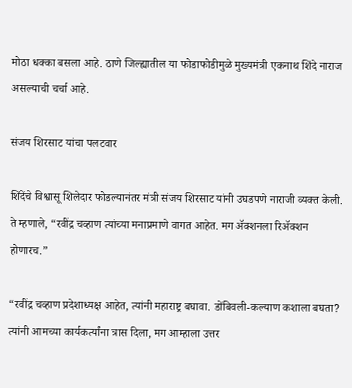मोठा धक्का बसला आहे. ठाणे जिल्ह्यातील या फोडाफोडीमुळे मुख्यमंत्री एकनाथ शिंदे नाराज असल्याची चर्चा आहे.

संजय शिरसाट यांचा पलटवार

शिंदेंचे विश्वासू शिलेदार फोडल्यानंतर मंत्री संजय शिरसाट यांनी उघडपणे नाराजी व्यक्त केली. ते म्हणाले, “रवींद्र चव्हाण त्यांच्या मनाप्रमाणे वागत आहेत. मग ॲक्शनला रिॲक्शन होणारच.”

“रवींद्र चव्हाण प्रदेशाध्यक्ष आहेत, त्यांनी महाराष्ट्र बघावा. डोंबिवली-कल्याण कशाला बघता? त्यांनी आमच्या कार्यकर्त्यांना त्रास दिला, मग आम्हाला उत्तर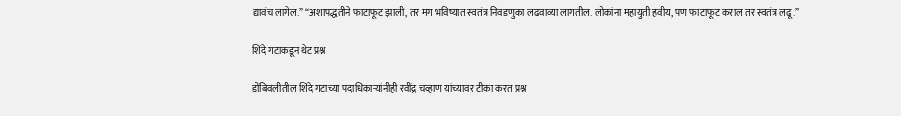द्यावंच लागेल.” “अशापद्धतीने फाटाफूट झाली, तर मग भविष्यात स्वतंत्र निवडणुका लढवाव्या लागतील. लोकांना महायुती हवीय, पण फाटाफूट कराल तर स्वतंत्र लढू.”

शिंदे गटाकडून थेट प्रश्न

डोंबिवलीतील शिंदे गटाच्या पदाधिकाऱ्यांनीही रवींद्र चव्हाण यांच्यावर टीका करत प्रश्न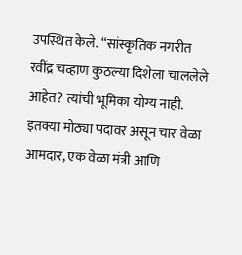उपस्थित केले. “सांस्कृतिक नगरीत रवींद्र चव्हाण कुठल्या दिशेला चाललेले आहेत? त्यांची भूमिका योग्य नाही. इतक्या मोठ्या पदावर असून चार वेळा आमदार, एक वेळा मंत्री आणि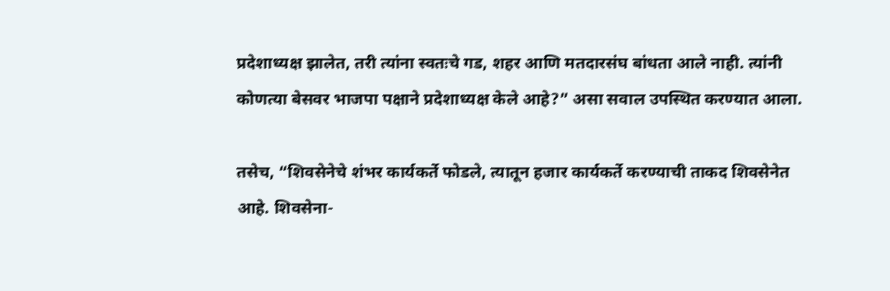प्रदेशाध्यक्ष झालेत, तरी त्यांना स्वतःचे गड, शहर आणि मतदारसंघ बांधता आले नाही. त्यांनी कोणत्या बेसवर भाजपा पक्षाने प्रदेशाध्यक्ष केले आहे?” असा सवाल उपस्थित करण्यात आला.

तसेच, “शिवसेनेचे शंभर कार्यकर्ते फोडले, त्यातून हजार कार्यकर्ते करण्याची ताकद शिवसेनेत आहे. शिवसेना-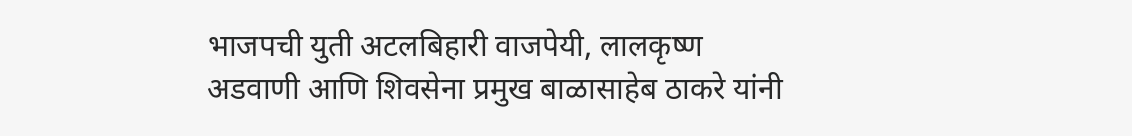भाजपची युती अटलबिहारी वाजपेयी, लालकृष्ण अडवाणी आणि शिवसेना प्रमुख बाळासाहेब ठाकरे यांनी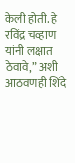केली होती. हे रविंद्र चव्हाण यांनी लक्षात ठेवावे,” अशी आठवणही शिंदे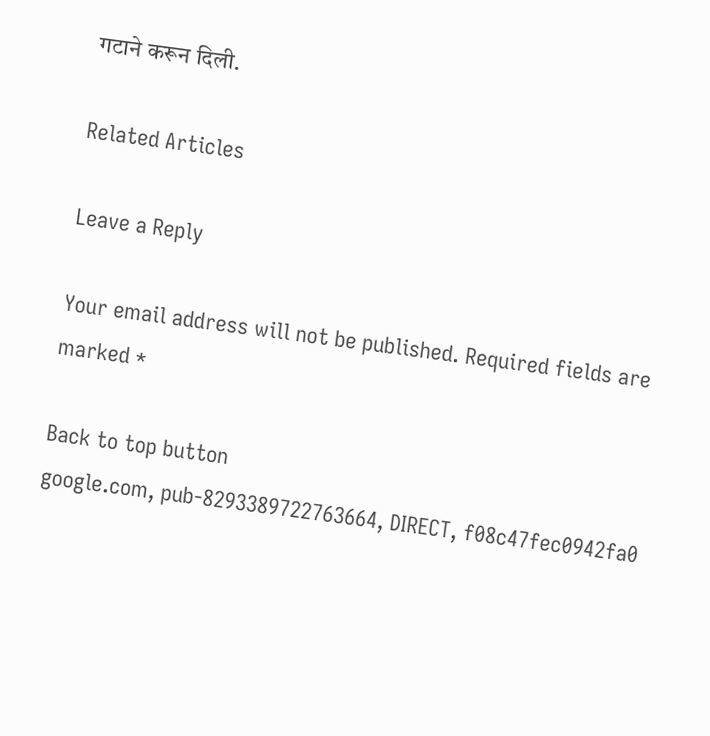गटाने करून दिली.

Related Articles

Leave a Reply

Your email address will not be published. Required fields are marked *

Back to top button
google.com, pub-8293389722763664, DIRECT, f08c47fec0942fa0